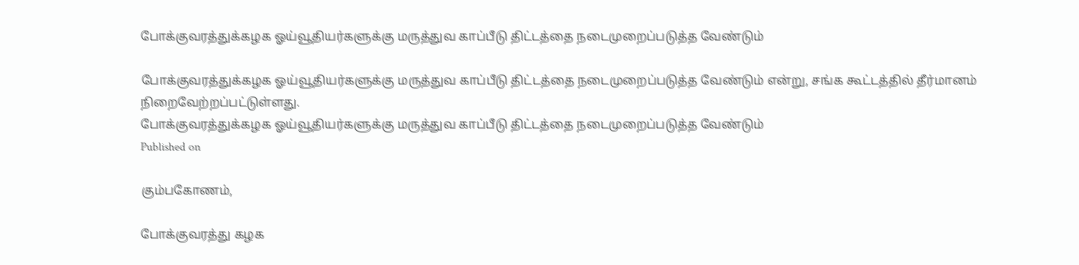போக்குவரத்துக்கழக ஓய்வூதியர்களுக்கு மருத்துவ காப்பீடு திட்டத்தை நடைமுறைப்படுத்த வேண்டும்

போக்குவரத்துக்கழக ஓய்வூதியர்களுக்கு மருத்துவ காப்பீடு திட்டத்தை நடைமுறைப்படுத்த வேண்டும் என்று, சங்க கூட்டத்தில் தீர்மானம் நிறைவேற்றப்பட்டுள்ளது.
போக்குவரத்துக்கழக ஓய்வூதியர்களுக்கு மருத்துவ காப்பீடு திட்டத்தை நடைமுறைப்படுத்த வேண்டும்
Published on

கும்பகோணம்,

போக்குவரத்து கழக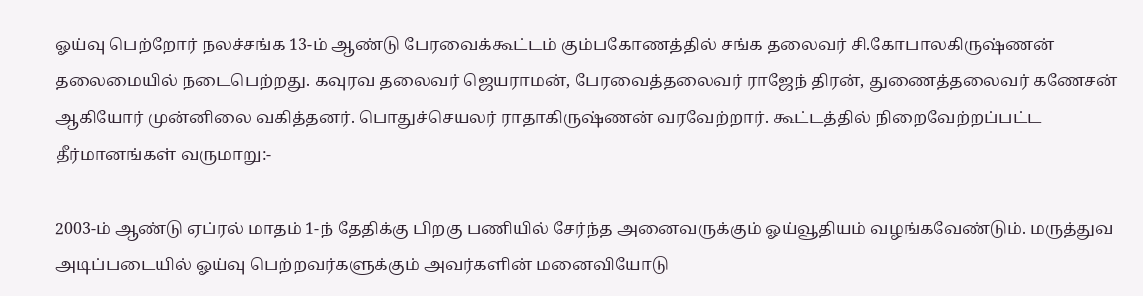ஓய்வு பெற்றோர் நலச்சங்க 13-ம் ஆண்டு பேரவைக்கூட்டம் கும்பகோணத்தில் சங்க தலைவர் சி.கோபாலகிருஷ்ணன் தலைமையில் நடைபெற்றது. கவுரவ தலைவர் ஜெயராமன், பேரவைத்தலைவர் ராஜேந் திரன், துணைத்தலைவர் கணேசன் ஆகியோர் முன்னிலை வகித்தனர். பொதுச்செயலர் ராதாகிருஷ்ணன் வரவேற்றார். கூட்டத்தில் நிறைவேற்றப்பட்ட தீர்மானங்கள் வருமாறு:-

2003-ம் ஆண்டு ஏப்ரல் மாதம் 1-ந் தேதிக்கு பிறகு பணியில் சேர்ந்த அனைவருக்கும் ஓய்வூதியம் வழங்கவேண்டும். மருத்துவ அடிப்படையில் ஓய்வு பெற்றவர்களுக்கும் அவர்களின் மனைவியோடு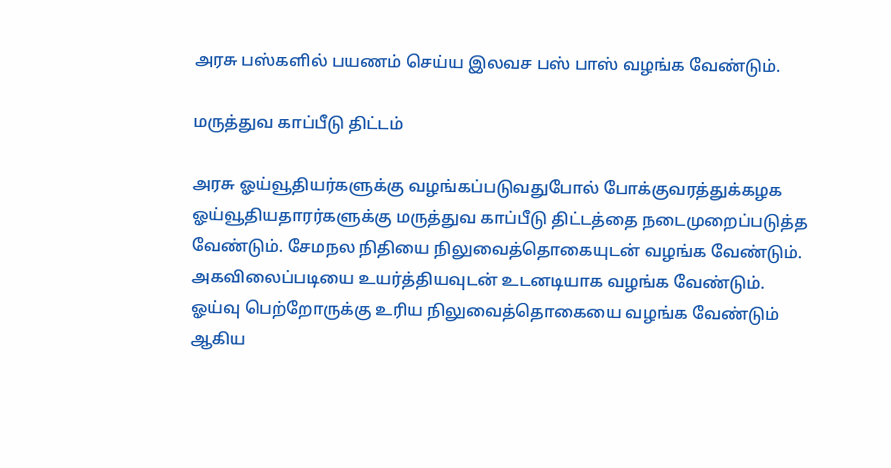அரசு பஸ்களில் பயணம் செய்ய இலவச பஸ் பாஸ் வழங்க வேண்டும்.

மருத்துவ காப்பீடு திட்டம்

அரசு ஓய்வூதியர்களுக்கு வழங்கப்படுவதுபோல் போக்குவரத்துக்கழக ஓய்வூதியதாரர்களுக்கு மருத்துவ காப்பீடு திட்டத்தை நடைமுறைப்படுத்த வேண்டும். சேமநல நிதியை நிலுவைத்தொகையுடன் வழங்க வேண்டும். அகவிலைப்படியை உயர்த்தியவுடன் உடனடியாக வழங்க வேண்டும். ஓய்வு பெற்றோருக்கு உரிய நிலுவைத்தொகையை வழங்க வேண்டும் ஆகிய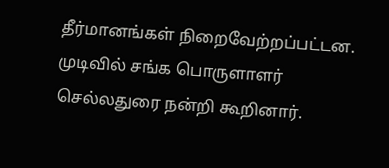தீர்மானங்கள் நிறைவேற்றப்பட்டன. முடிவில் சங்க பொருளாளர் செல்லதுரை நன்றி கூறினார்.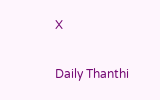X

Daily Thanthi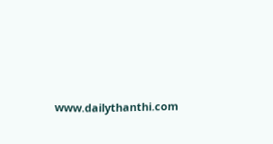www.dailythanthi.com